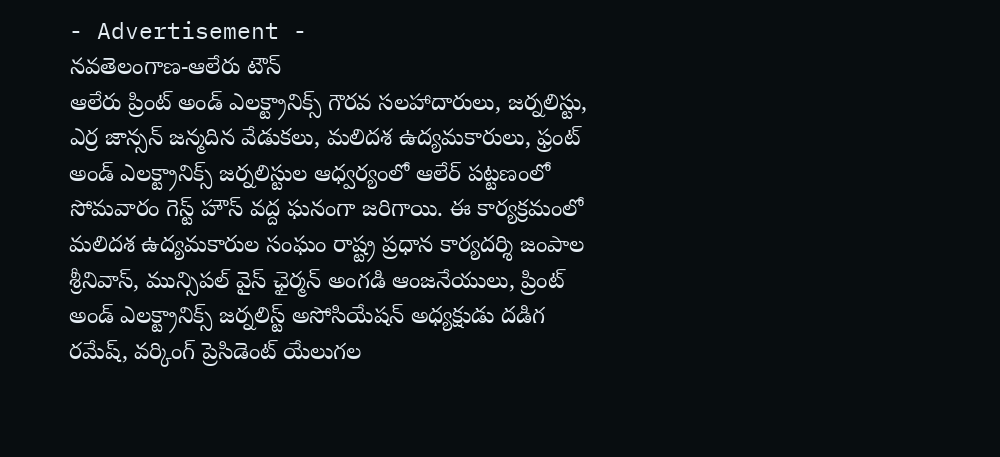- Advertisement -
నవతెలంగాణ-ఆలేరు టౌన్
ఆలేరు ప్రింట్ అండ్ ఎలక్ట్రానిక్స్ గౌరవ సలహాదారులు, జర్నలిస్టు, ఎర్ర జాన్సన్ జన్మదిన వేడుకలు, మలిదశ ఉద్యమకారులు, ఫ్రంట్ అండ్ ఎలక్ట్రానిక్స్ జర్నలిస్టుల ఆధ్వర్యంలో ఆలేర్ పట్టణంలో సోమవారం గెస్ట్ హౌస్ వద్ద ఘనంగా జరిగాయి. ఈ కార్యక్రమంలో మలిదశ ఉద్యమకారుల సంఘం రాష్ట్ర ప్రధాన కార్యదర్శి జంపాల శ్రీనివాస్, మున్సిపల్ వైస్ ఛైర్మన్ అంగడి ఆంజనేయులు, ప్రింట్ అండ్ ఎలక్ట్రానిక్స్ జర్నలిస్ట్ అసోసియేషన్ అధ్యక్షుడు దడిగ రమేష్, వర్కింగ్ ప్రెసిడెంట్ యేలుగల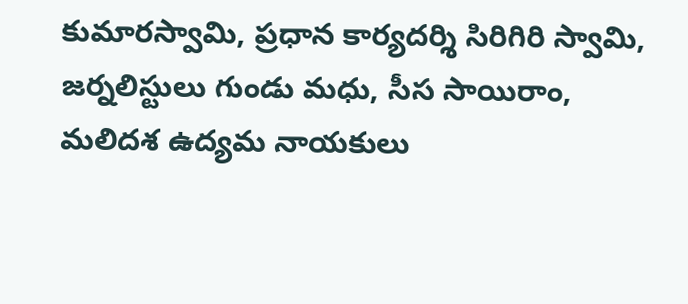కుమారస్వామి, ప్రధాన కార్యదర్శి సిరిగిరి స్వామి, జర్నలిస్టులు గుండు మధు, సీస సాయిరాం, మలిదశ ఉద్యమ నాయకులు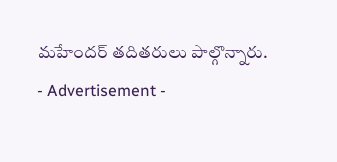మహేందర్ తదితరులు పాల్గొన్నారు.
- Advertisement -